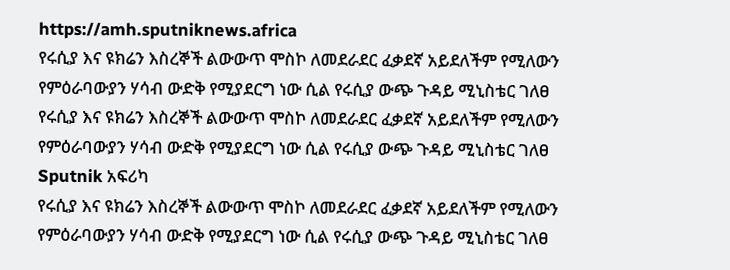https://amh.sputniknews.africa
የሩሲያ እና ዩክሬን እስረኞች ልውውጥ ሞስኮ ለመደራደር ፈቃደኛ አይደለችም የሚለውን የምዕራባውያን ሃሳብ ውድቅ የሚያደርግ ነው ሲል የሩሲያ ውጭ ጉዳይ ሚኒስቴር ገለፀ
የሩሲያ እና ዩክሬን እስረኞች ልውውጥ ሞስኮ ለመደራደር ፈቃደኛ አይደለችም የሚለውን የምዕራባውያን ሃሳብ ውድቅ የሚያደርግ ነው ሲል የሩሲያ ውጭ ጉዳይ ሚኒስቴር ገለፀ
Sputnik አፍሪካ
የሩሲያ እና ዩክሬን እስረኞች ልውውጥ ሞስኮ ለመደራደር ፈቃደኛ አይደለችም የሚለውን የምዕራባውያን ሃሳብ ውድቅ የሚያደርግ ነው ሲል የሩሲያ ውጭ ጉዳይ ሚኒስቴር ገለፀ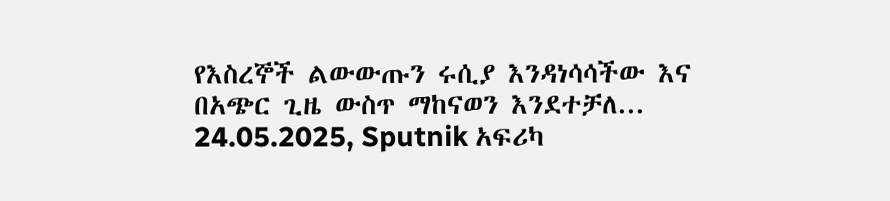የእስረኞች ልውውጡን ሩሲያ እንዳነሳሳችው እና በአጭር ጊዜ ውስጥ ማከናወን እንደተቻለ... 24.05.2025, Sputnik አፍሪካ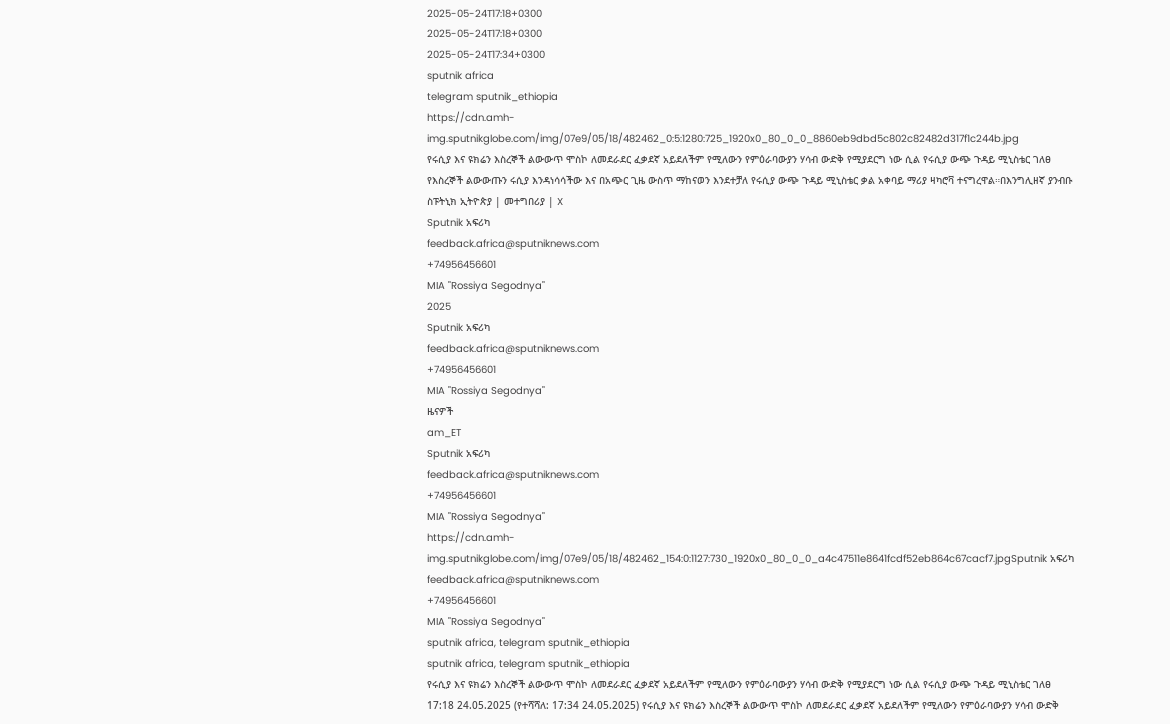2025-05-24T17:18+0300
2025-05-24T17:18+0300
2025-05-24T17:34+0300
sputnik africa
telegram sputnik_ethiopia
https://cdn.amh-img.sputnikglobe.com/img/07e9/05/18/482462_0:5:1280:725_1920x0_80_0_0_8860eb9dbd5c802c82482d317f1c244b.jpg
የሩሲያ እና ዩክሬን እስረኞች ልውውጥ ሞስኮ ለመደራደር ፈቃደኛ አይደለችም የሚለውን የምዕራባውያን ሃሳብ ውድቅ የሚያደርግ ነው ሲል የሩሲያ ውጭ ጉዳይ ሚኒስቴር ገለፀ የእስረኞች ልውውጡን ሩሲያ እንዳነሳሳችው እና በአጭር ጊዜ ውስጥ ማከናወን እንደተቻለ የሩሲያ ውጭ ጉዳይ ሚኒስቴር ቃል አቀባይ ማሪያ ዛካሮቫ ተናግረዋል።በእንግሊዘኛ ያንብቡ ስፑትኒክ ኢትዮጵያ | መተግበሪያ | X
Sputnik አፍሪካ
feedback.africa@sputniknews.com
+74956456601
MIA "Rossiya Segodnya"
2025
Sputnik አፍሪካ
feedback.africa@sputniknews.com
+74956456601
MIA "Rossiya Segodnya"
ዜናዎች
am_ET
Sputnik አፍሪካ
feedback.africa@sputniknews.com
+74956456601
MIA "Rossiya Segodnya"
https://cdn.amh-img.sputnikglobe.com/img/07e9/05/18/482462_154:0:1127:730_1920x0_80_0_0_a4c47511e8641fcdf52eb864c67cacf7.jpgSputnik አፍሪካ
feedback.africa@sputniknews.com
+74956456601
MIA "Rossiya Segodnya"
sputnik africa, telegram sputnik_ethiopia
sputnik africa, telegram sputnik_ethiopia
የሩሲያ እና ዩክሬን እስረኞች ልውውጥ ሞስኮ ለመደራደር ፈቃደኛ አይደለችም የሚለውን የምዕራባውያን ሃሳብ ውድቅ የሚያደርግ ነው ሲል የሩሲያ ውጭ ጉዳይ ሚኒስቴር ገለፀ
17:18 24.05.2025 (የተሻሻለ: 17:34 24.05.2025) የሩሲያ እና ዩክሬን እስረኞች ልውውጥ ሞስኮ ለመደራደር ፈቃደኛ አይደለችም የሚለውን የምዕራባውያን ሃሳብ ውድቅ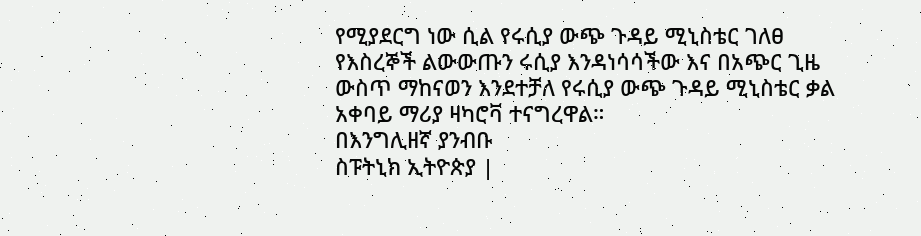የሚያደርግ ነው ሲል የሩሲያ ውጭ ጉዳይ ሚኒስቴር ገለፀ
የእስረኞች ልውውጡን ሩሲያ እንዳነሳሳችው እና በአጭር ጊዜ ውስጥ ማከናወን እንደተቻለ የሩሲያ ውጭ ጉዳይ ሚኒስቴር ቃል አቀባይ ማሪያ ዛካሮቫ ተናግረዋል።
በእንግሊዘኛ ያንብቡ
ስፑትኒክ ኢትዮጵያ |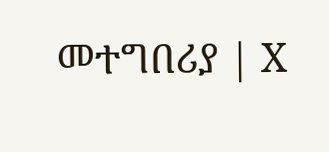መተግበሪያ | X